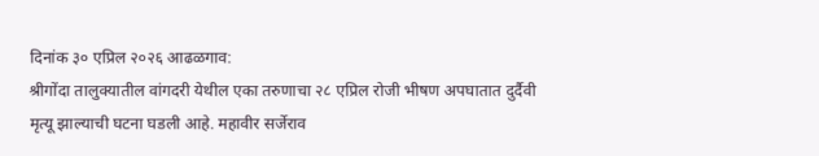दिनांक ३० एप्रिल २०२६ आढळगाव:
श्रीगोंदा तालुक्यातील वांगदरी येथील एका तरुणाचा २८ एप्रिल रोजी भीषण अपघातात दुर्दैवी मृत्यू झाल्याची घटना घडली आहे. महावीर सर्जेराव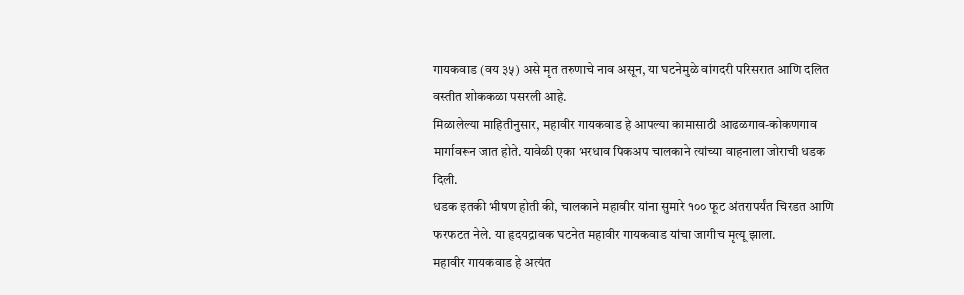गायकवाड (वय ३५) असे मृत तरुणाचे नाव असून, या घटनेमुळे वांगदरी परिसरात आणि दलित वस्तीत शोककळा पसरली आहे.
मिळालेल्या माहितीनुसार, महावीर गायकवाड हे आपल्या कामासाठी आढळगाव-कोकणगाव मार्गावरून जात होते. यावेळी एका भरधाव पिकअप चालकाने त्यांच्या वाहनाला जोराची धडक दिली.
धडक इतकी भीषण होती की, चालकाने महावीर यांना सुमारे १०० फूट अंतरापर्यंत चिरडत आणि फरफटत नेले. या हृदयद्रावक घटनेत महावीर गायकवाड यांचा जागीच मृत्यू झाला.
महावीर गायकवाड हे अत्यंत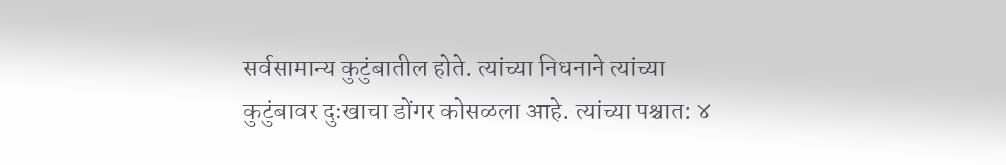सर्वसामान्य कुटुंबातील होते. त्यांच्या निधनाने त्यांच्या कुटुंबावर दुःखाचा डोंगर कोसळला आहे. त्यांच्या पश्चात: ४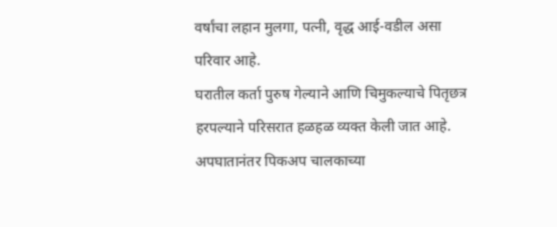वर्षांचा लहान मुलगा, पत्नी, वृद्ध आई-वडील असा परिवार आहे.
घरातील कर्ता पुरुष गेल्याने आणि चिमुकल्याचे पितृछत्र हरपल्याने परिसरात हळहळ व्यक्त केली जात आहे.
अपघातानंतर पिकअप चालकाच्या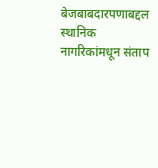बेजबाबदारपणाबद्दल स्थानिक नागरिकांमधून संताप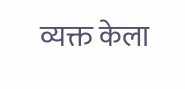व्यक्त केला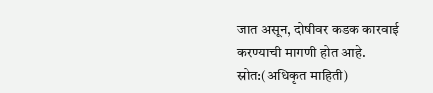जात असून, दोषीवर कडक कारवाई करण्याची मागणी होत आहे.
स्रोत:(अधिकृत माहिती)